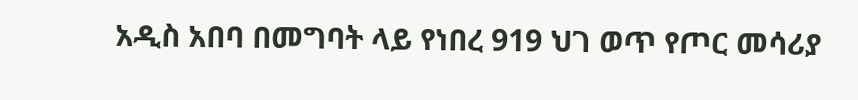አዲስ አበባ በመግባት ላይ የነበረ 919 ህገ ወጥ የጦር መሳሪያ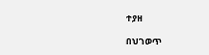ተያዘ

በህገወጥ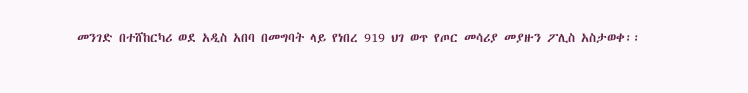መንገድ በተሸከርካሪ ወደ አዲስ አበባ በመግባት ላይ የነበረ 919 ህገ ወጥ የጦር መሳሪያ መያዙን ፖሊስ አስታወቀ፡፡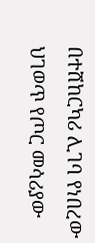በተሸከርካሪ ሊገባ የነበረው ህገወጥ የጦር መሳሪያው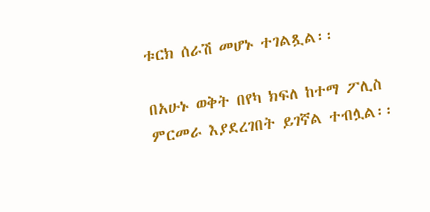ቱርክ ሰራሽ መሆኑ ተገልጿል፡፡

በአሁኑ ወቅት በየካ ክፍለ ከተማ ፖሊስ ምርመራ እያደረገበት ይገኛል ተብሏል፡፡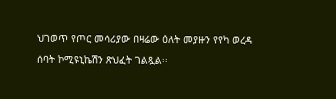ህገወጥ የጦር መሳሪያው በዛሬው ዕለት መያዙን የየካ ወረዳ ሰባት ኮሚዩኒኬሽን ጽህፈት ገልጿል፡፡